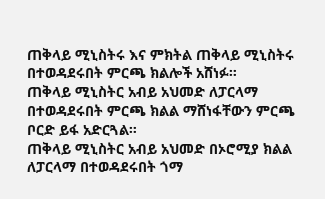ጠቅላይ ሚኒስትሩ እና ምክትል ጠቅላይ ሚኒስትሩ በተወዳደሩበት ምርጫ ክልሎች አሸነፉ።
ጠቅላይ ሚኒስትር አብይ አህመድ ለፓርላማ በተወዳደሩበት ምርጫ ክልል ማሸነፋቸውን ምርጫ ቦርድ ይፋ አድርጓል።
ጠቅላይ ሚኒስትር አብይ አህመድ በኦሮሚያ ክልል ለፓርላማ በተወዳደሩበት ጎማ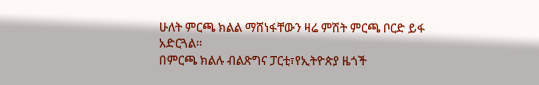ሁለት ምርጫ ክልል ማሸነፋቸውን ዛሬ ምሽት ምርጫ ቦርድ ይፋ አድርጓል።
በምርጫ ክልሉ ብልጽግና ፓርቲ፣የኢትዮጵያ ዜጎች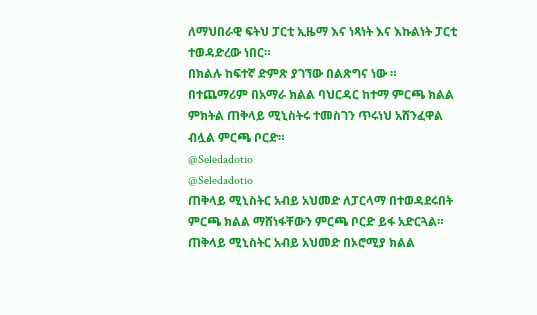ለማህበራዊ ፍትህ ፓርቲ ኢዜማ እና ነጻነት እና እኩልነት ፓርቲ ተወዳድረው ነበር።
በክልሉ ከፍተኛ ድምጽ ያገኘው በልጽግና ነው ።
በተጨማሪም በአማራ ክልል ባህርዳር ከተማ ምርጫ ክልል ምክትል ጠቅላይ ሚኒስትሩ ተመስገን ጥሩነህ አሸንፈዋል ብሏል ምርጫ ቦርድ።
@Seledadotio
@Seledadotio
ጠቅላይ ሚኒስትር አብይ አህመድ ለፓርላማ በተወዳደሩበት ምርጫ ክልል ማሸነፋቸውን ምርጫ ቦርድ ይፋ አድርጓል።
ጠቅላይ ሚኒስትር አብይ አህመድ በኦሮሚያ ክልል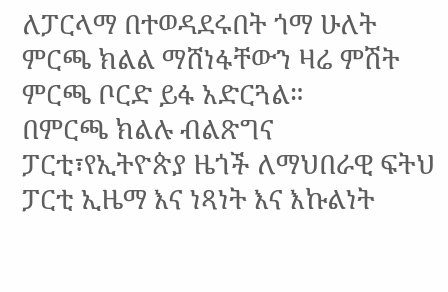ለፓርላማ በተወዳደሩበት ጎማ ሁለት ምርጫ ክልል ማሸነፋቸውን ዛሬ ምሽት ምርጫ ቦርድ ይፋ አድርጓል።
በምርጫ ክልሉ ብልጽግና ፓርቲ፣የኢትዮጵያ ዜጎች ለማህበራዊ ፍትህ ፓርቲ ኢዜማ እና ነጻነት እና እኩልነት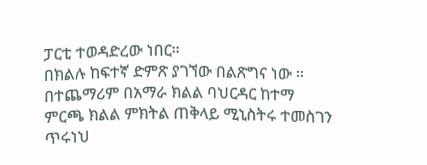ፓርቲ ተወዳድረው ነበር።
በክልሉ ከፍተኛ ድምጽ ያገኘው በልጽግና ነው ።
በተጨማሪም በአማራ ክልል ባህርዳር ከተማ ምርጫ ክልል ምክትል ጠቅላይ ሚኒስትሩ ተመስገን ጥሩነህ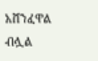አሸንፈዋል ብሏል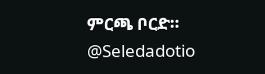ምርጫ ቦርድ።
@Seledadotio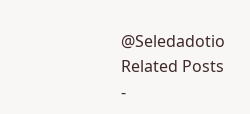@Seledadotio
Related Posts
-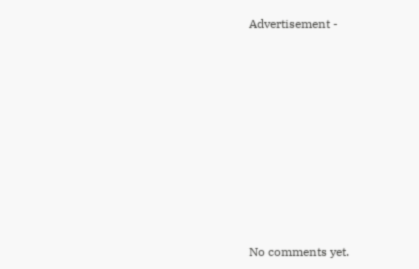Advertisement -









No comments yet.